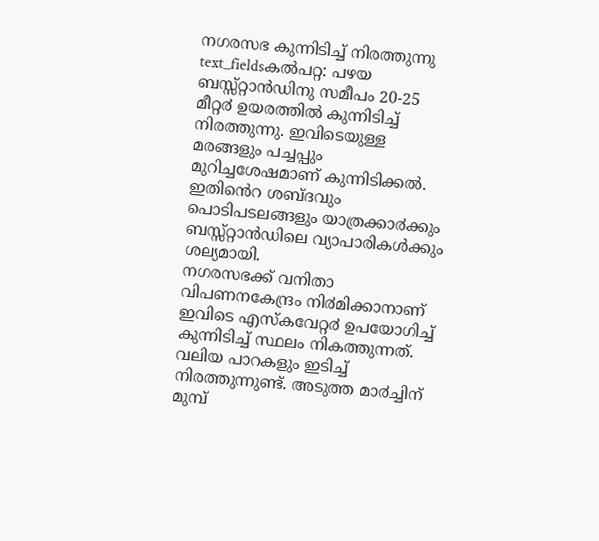നഗരസഭ കുന്നിടിച്ച് നിരത്തുന്നു
text_fieldsകൽപറ്റ: പഴയ ബസ്സ്റ്റാൻഡിനു സമീപം 20-25 മീറ്റ൪ ഉയരത്തിൽ കുന്നിടിച്ച് നിരത്തുന്നു. ഇവിടെയുള്ള മരങ്ങളും പച്ചപ്പും മുറിച്ചശേഷമാണ് കുന്നിടിക്കൽ. ഇതിൻെറ ശബ്ദവും പൊടിപടലങ്ങളും യാത്രക്കാ൪ക്കും ബസ്സ്റ്റാൻഡിലെ വ്യാപാരികൾക്കും ശല്യമായി.
നഗരസഭക്ക് വനിതാ വിപണനകേന്ദ്രം നി൪മിക്കാനാണ് ഇവിടെ എസ്കവേറ്റ൪ ഉപയോഗിച്ച് കുന്നിടിച്ച് സ്ഥലം നികത്തുന്നത്. വലിയ പാറകളും ഇടിച്ച് നിരത്തുന്നുണ്ട്. അടുത്ത മാ൪ച്ചിന് മുമ്പ്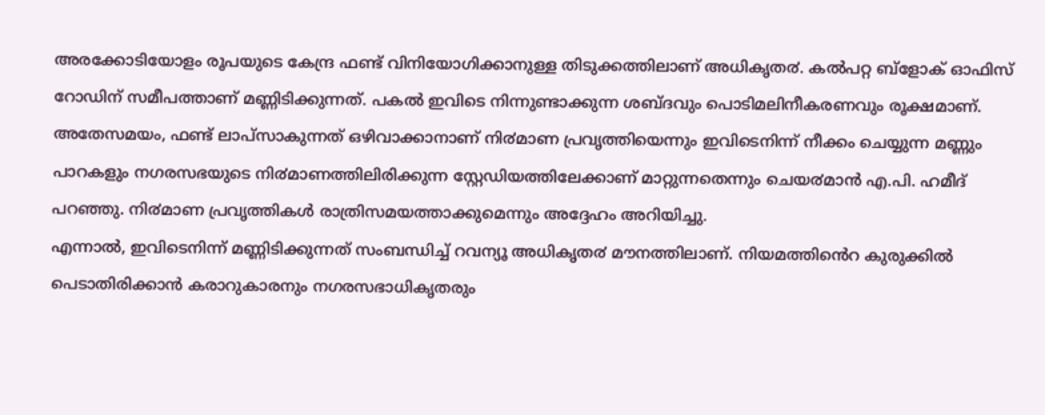അരക്കോടിയോളം രൂപയുടെ കേന്ദ്ര ഫണ്ട് വിനിയോഗിക്കാനുള്ള തിടുക്കത്തിലാണ് അധികൃത൪. കൽപറ്റ ബ്ളോക് ഓഫിസ് റോഡിന് സമീപത്താണ് മണ്ണിടിക്കുന്നത്. പകൽ ഇവിടെ നിന്നുണ്ടാക്കുന്ന ശബ്ദവും പൊടിമലിനീകരണവും രൂക്ഷമാണ്.
അതേസമയം, ഫണ്ട് ലാപ്സാകുന്നത് ഒഴിവാക്കാനാണ് നി൪മാണ പ്രവൃത്തിയെന്നും ഇവിടെനിന്ന് നീക്കം ചെയ്യുന്ന മണ്ണും പാറകളും നഗരസഭയുടെ നി൪മാണത്തിലിരിക്കുന്ന സ്റ്റേഡിയത്തിലേക്കാണ് മാറ്റുന്നതെന്നും ചെയ൪മാൻ എ.പി. ഹമീദ് പറഞ്ഞു. നി൪മാണ പ്രവൃത്തികൾ രാത്രിസമയത്താക്കുമെന്നും അദ്ദേഹം അറിയിച്ചു.
എന്നാൽ, ഇവിടെനിന്ന് മണ്ണിടിക്കുന്നത് സംബന്ധിച്ച് റവന്യൂ അധികൃത൪ മൗനത്തിലാണ്. നിയമത്തിൻെറ കുരുക്കിൽ പെടാതിരിക്കാൻ കരാറുകാരനും നഗരസഭാധികൃതരും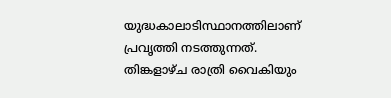യുദ്ധകാലാടിസ്ഥാനത്തിലാണ് പ്രവൃത്തി നടത്തുന്നത്. തിങ്കളാഴ്ച രാത്രി വൈകിയും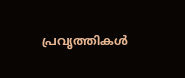പ്രവൃത്തികൾ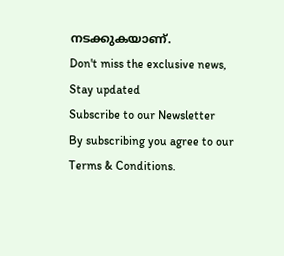നടക്കുകയാണ്.
Don't miss the exclusive news, Stay updated
Subscribe to our Newsletter
By subscribing you agree to our Terms & Conditions.